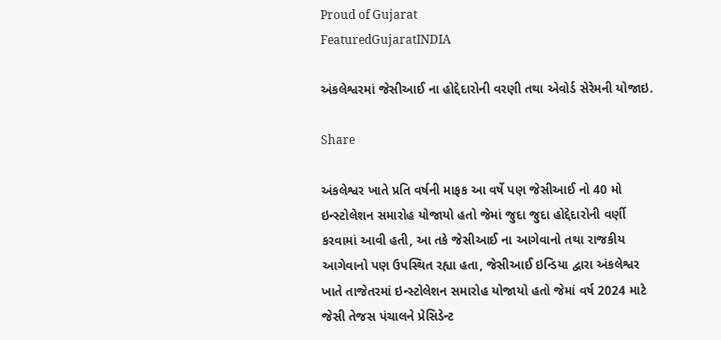Proud of Gujarat
FeaturedGujaratINDIA

અંકલેશ્વરમાં જેસીઆઈ ના હોદ્દેદારોની વરણી તથા એવોર્ડ સેરેમની યોજાઇ.

Share

અંકલેશ્વર ખાતે પ્રતિ વર્ષની માફક આ વર્ષે પણ જેસીઆઈ નો 40 મો ઇન્સ્ટોલેશન સમારોહ યોજાયો હતો જેમાં જુદા જુદા હોદ્દેદારોની વર્ણી કરવામાં આવી હતી, આ તકે જેસીઆઈ ના આગેવાનો તથા રાજકીય આગેવાનો પણ ઉપસ્થિત રહ્યા હતા, જેસીઆઈ ઇન્ડિયા દ્વારા અંકલેશ્વર ખાતે તાજેતરમાં ઇન્સ્ટોલેશન સમારોહ યોજાયો હતો જેમાં વર્ષ 2024 માટે જેસી તેજસ પંચાલને પ્રેસિડેન્ટ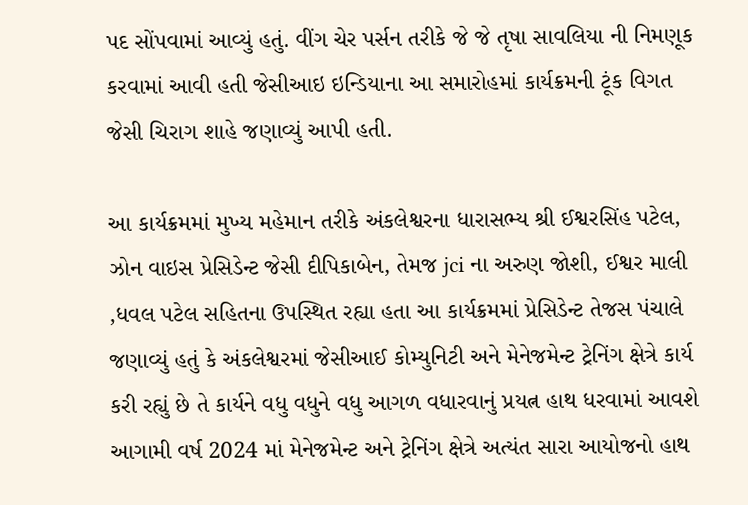પદ સોંપવામાં આવ્યું હતું. વીંગ ચેર પર્સન તરીકે જે જે તૃષા સાવલિયા ની નિમણૂક કરવામાં આવી હતી જેસીઆઇ ઇન્ડિયાના આ સમારોહમાં કાર્યક્રમની ટૂંક વિગત જેસી ચિરાગ શાહે જણાવ્યું આપી હતી.

આ કાર્યક્રમમાં મુખ્ય મહેમાન તરીકે અંકલેશ્વરના ધારાસભ્ય શ્રી ઈશ્વરસિંહ પટેલ, ઝોન વાઇસ પ્રેસિડેન્ટ જેસી દીપિકાબેન, તેમજ jci ના અરુણ જોશી, ઈશ્વર માલી ,ધવલ પટેલ સહિતના ઉપસ્થિત રહ્યા હતા આ કાર્યક્રમમાં પ્રેસિડેન્ટ તેજસ પંચાલે જણાવ્યું હતું કે અંકલેશ્વરમાં જેસીઆઈ કોમ્યુનિટી અને મેનેજમેન્ટ ટ્રેનિંગ ક્ષેત્રે કાર્ય કરી રહ્યું છે તે કાર્યને વધુ વધુને વધુ આગળ વધારવાનું પ્રયત્ન હાથ ધરવામાં આવશે આગામી વર્ષ 2024 માં મેનેજમેન્ટ અને ટ્રેનિંગ ક્ષેત્રે અત્યંત સારા આયોજનો હાથ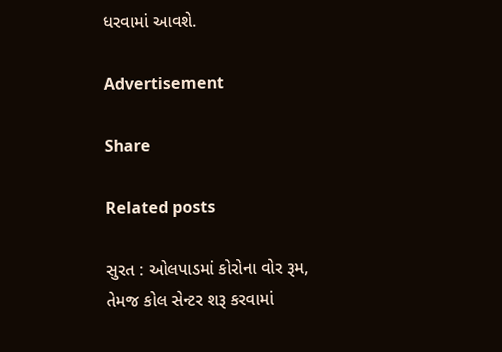ધરવામાં આવશે.

Advertisement

Share

Related posts

સુરત : ઓલપાડમાં કોરોના વોર રૂમ, તેમજ કોલ સેન્ટર શરૂ કરવામાં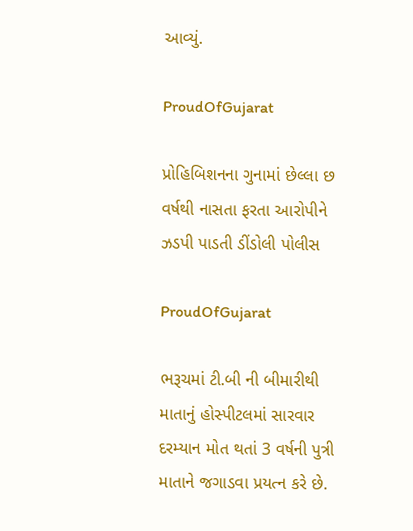આવ્યું.

ProudOfGujarat

પ્રોહિબિશનના ગુનામાં છેલ્લા છ વર્ષથી નાસતા ફરતા આરોપીને ઝડપી પાડતી ડીંડોલી પોલીસ

ProudOfGujarat

ભરૂચમાં ટી.બી ની બીમારીથી માતાનું હોસ્પીટલમાં સારવાર દરમ્યાન મોત થતાં 3 વર્ષની પુત્રી માતાને જગાડવા પ્રયત્ન કરે છે.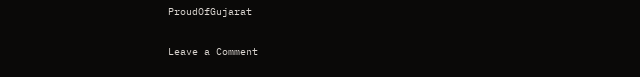ProudOfGujarat

Leave a Comment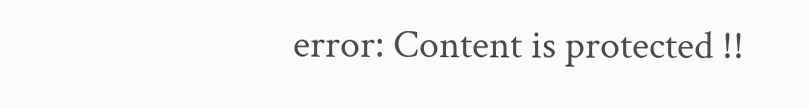error: Content is protected !!